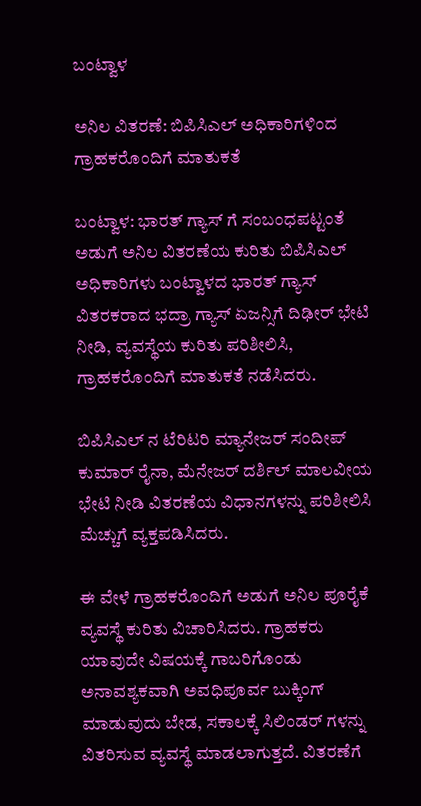ಬಂಟ್ವಾಳ

ಅನಿಲ ವಿತರಣೆ: ಬಿಪಿಸಿಎಲ್ ಅಧಿಕಾರಿಗಳಿಂದ ಗ್ರಾಹಕರೊಂದಿಗೆ ಮಾತುಕತೆ

ಬಂಟ್ವಾಳ: ಭಾರತ್ ಗ್ಯಾಸ್ ಗೆ ಸಂಬಂಧಪಟ್ಟಂತೆ ಅಡುಗೆ ಅನಿಲ ವಿತರಣೆಯ ಕುರಿತು ಬಿಪಿಸಿಎಲ್ ಅಧಿಕಾರಿಗಳು ಬಂಟ್ವಾಳದ ಭಾರತ್ ಗ್ಯಾಸ್ ವಿತರಕರಾದ ಭದ್ರಾ ಗ್ಯಾಸ್ ಏಜನ್ಸಿಗೆ ದಿಢೀರ್ ಭೇಟಿ ನೀಡಿ, ವ್ಯವಸ್ಥೆಯ ಕುರಿತು ಪರಿಶೀಲಿಸಿ, ಗ್ರಾಹಕರೊಂದಿಗೆ ಮಾತುಕತೆ ನಡೆಸಿದರು.

ಬಿಪಿಸಿಎಲ್ ನ ಟೆರಿಟರಿ ಮ್ಯಾನೇಜರ್ ಸಂದೀಪ್ ಕುಮಾರ್ ರೈನಾ, ಮೆನೇಜರ್ ದರ್ಶಿಲ್ ಮಾಲವೀಯ ಭೇಟಿ ನೀಡಿ ವಿತರಣೆಯ ವಿಧಾನಗಳನ್ನು ಪರಿಶೀಲಿಸಿ ಮೆಚ್ಚುಗೆ ವ್ಯಕ್ತಪಡಿಸಿದರು.

ಈ ವೇಳೆ ಗ್ರಾಹಕರೊಂದಿಗೆ ಅಡುಗೆ ಅನಿಲ ಪೂರೈಕೆ ವ್ಯವಸ್ಥೆ ಕುರಿತು ವಿಚಾರಿಸಿದರು. ಗ್ರಾಹಕರು ಯಾವುದೇ ವಿಷಯಕ್ಕೆ ಗಾಬರಿಗೊಂಡು ಅನಾವಶ್ಯಕವಾಗಿ ಅವಧಿಪೂರ್ವ ಬುಕ್ಕಿಂಗ್ ಮಾಡುವುದು ಬೇಡ, ಸಕಾಲಕ್ಕೆ ಸಿಲಿಂಡರ್ ಗಳನ್ನು ವಿತರಿಸುವ ವ್ಯವಸ್ಥೆ ಮಾಡಲಾಗುತ್ತದೆ. ವಿತರಣೆಗೆ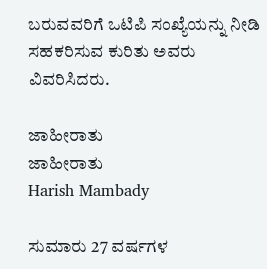ಬರುವವರಿಗೆ ಒಟಿಪಿ ಸಂಖ್ಯೆಯನ್ನು ನೀಡಿ ಸಹಕರಿಸುವ ಕುರಿತು ಅವರು ವಿವರಿಸಿದರು.

ಜಾಹೀರಾತು
ಜಾಹೀರಾತು
Harish Mambady

ಸುಮಾರು 27 ವರ್ಷಗಳ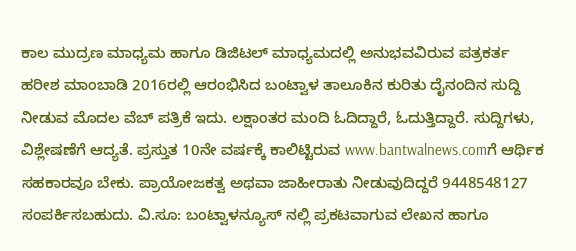ಕಾಲ ಮುದ್ರಣ ಮಾಧ್ಯಮ ಹಾಗೂ ಡಿಜಿಟಲ್ ಮಾಧ್ಯಮದಲ್ಲಿ ಅನುಭವವಿರುವ ಪತ್ರಕರ್ತ ಹರೀಶ ಮಾಂಬಾಡಿ 2016ರಲ್ಲಿ ಆರಂಭಿಸಿದ ಬಂಟ್ವಾಳ ತಾಲೂಕಿನ ಕುರಿತು ದೈನಂದಿನ ಸುದ್ದಿ ನೀಡುವ ಮೊದಲ ವೆಬ್ ಪತ್ರಿಕೆ ಇದು. ಲಕ್ಷಾಂತರ ಮಂದಿ ಓದಿದ್ದಾರೆ, ಓದುತ್ತಿದ್ದಾರೆ. ಸುದ್ದಿಗಳು, ವಿಶ್ಲೇಷಣೆಗೆ ಆದ್ಯತೆ. ಪ್ರಸ್ತುತ 10ನೇ ವರ್ಷಕ್ಕೆ ಕಾಲಿಟ್ಟಿರುವ www.bantwalnews.comಗೆ ಆರ್ಥಿಕ ಸಹಕಾರವೂ ಬೇಕು. ಪ್ರಾಯೋಜಕತ್ವ ಅಥವಾ ಜಾಹೀರಾತು ನೀಡುವುದಿದ್ದರೆ 9448548127 ಸಂಪರ್ಕಿಸಬಹುದು. ವಿ.ಸೂ: ಬಂಟ್ವಾಳನ್ಯೂಸ್ ನಲ್ಲಿ ಪ್ರಕಟವಾಗುವ ಲೇಖನ ಹಾಗೂ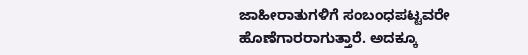ಜಾಹೀರಾತುಗಳಿಗೆ ಸಂಬಂಧಪಟ್ಟವರೇ ಹೊಣೆಗಾರರಾಗುತ್ತಾರೆ. ಅದಕ್ಕೂ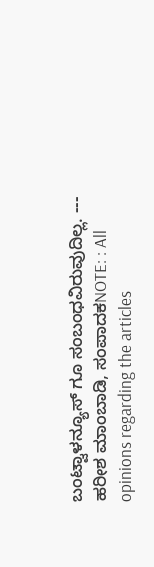ಬಂಟ್ವಾಳನ್ಯೂಸ್ ಗೂ ಸಂಬಂಧವಿರುವುದಿಲ್ಲ. --- ಹರೀಶ ಮಾಂಬಾಡಿ, ಸಂಪಾದಕNOTE: : All opinions regarding the articles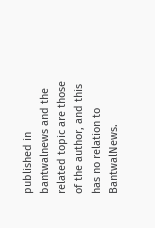published in bantwalnews and the related topic are those of the author, and this has no relation to BantwalNews.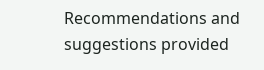Recommendations and suggestions provided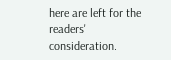here are left for the readers' consideration.